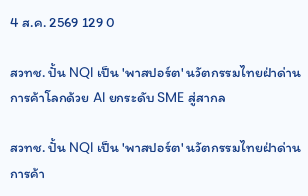4 ส.ค. 2569 129 0

สวทช. ปั้น NQI เป็น 'พาสปอร์ต' นวัตกรรมไทยฝ่าด่านการค้าโลกด้วย AI ยกระดับ SME สู่สากล

สวทช. ปั้น NQI เป็น 'พาสปอร์ต' นวัตกรรมไทยฝ่าด่านการค้า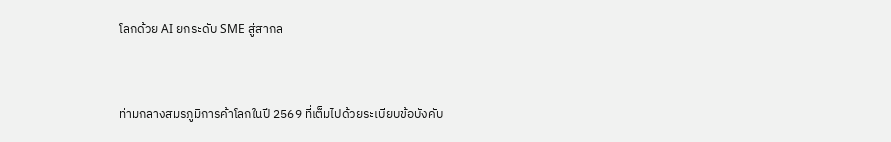โลกด้วย AI ยกระดับ SME สู่สากล



ท่ามกลางสมรภูมิการค้าโลกในปี 2569 ที่เต็มไปด้วยระเบียบข้อบังคับ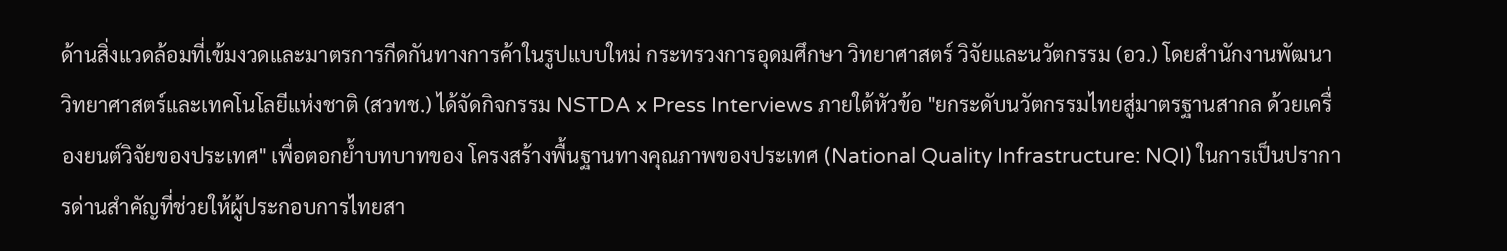ด้านสิ่งแวดล้อมที่เข้มงวดและมาตรการกีดกันทางการค้าในรูปแบบใหม่ กระทรวงการอุดมศึกษา วิทยาศาสตร์ วิจัยและนวัตกรรม (อว.) โดยสำนักงานพัฒนาวิทยาศาสตร์และเทคโนโลยีแห่งชาติ (สวทช.) ได้จัดกิจกรรม NSTDA x Press Interviews ภายใต้หัวข้อ "ยกระดับนวัตกรรมไทยสู่มาตรฐานสากล ด้วยเครื่องยนต์วิจัยของประเทศ" เพื่อตอกย้ำบทบาทของ โครงสร้างพื้นฐานทางคุณภาพของประเทศ (National Quality Infrastructure: NQI) ในการเป็นปราการด่านสำคัญที่ช่วยให้ผู้ประกอบการไทยสา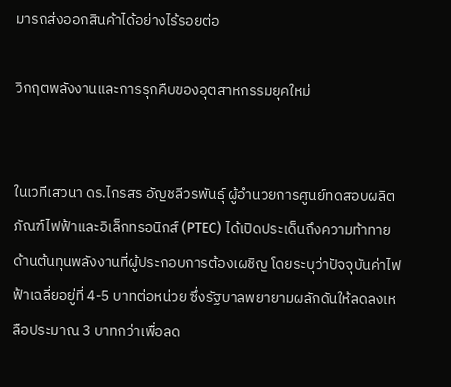มารถส่งออกสินค้าได้อย่างไร้รอยต่อ

วิกฤตพลังงานและการรุกคืบของอุตสาหกรรมยุคใหม่


ในเวทีเสวนา ดร.ไกรสร อัญชลีวรพันธุ์ ผู้อำนวยการศูนย์ทดสอบผลิตภัณฑ์ไฟฟ้าและอิเล็กทรอนิกส์ (PTEC) ได้เปิดประเด็นถึงความท้าทายด้านต้นทุนพลังงานที่ผู้ประกอบการต้องเผชิญ โดยระบุว่าปัจจุบันค่าไฟฟ้าเฉลี่ยอยู่ที่ 4-5 บาทต่อหน่วย ซึ่งรัฐบาลพยายามผลักดันให้ลดลงเหลือประมาณ 3 บาทกว่าเพื่อลด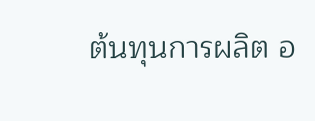ต้นทุนการผลิต อ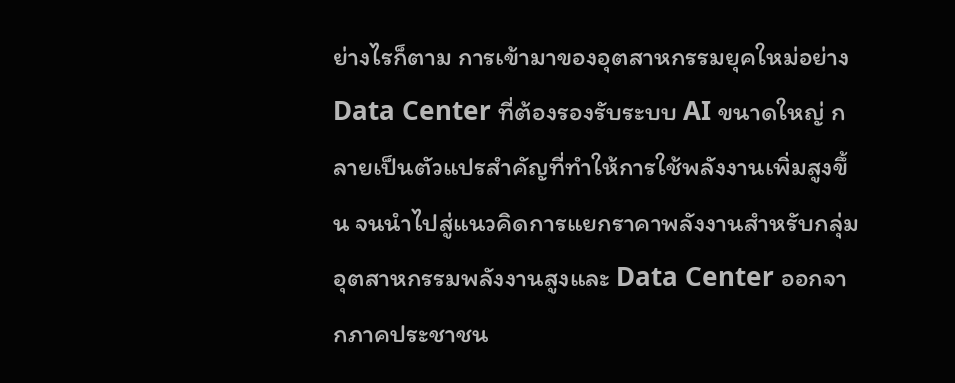ย่างไรก็ตาม การเข้ามาของอุตสาหกรรมยุคใหม่อย่าง Data Center ที่ต้องรองรับระบบ AI ขนาดใหญ่ กลายเป็นตัวแปรสำคัญที่ทำให้การใช้พลังงานเพิ่มสูงขึ้น จนนำไปสู่แนวคิดการแยกราคาพลังงานสำหรับกลุ่มอุตสาหกรรมพลังงานสูงและ Data Center ออกจากภาคประชาชน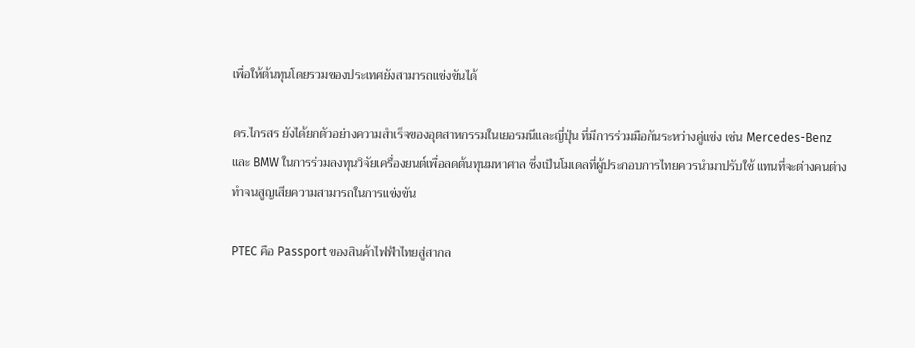เพื่อให้ต้นทุนโดยรวมของประเทศยังสามารถแข่งขันได้

ดร.ไกรสร ยังได้ยกตัวอย่างความสำเร็จของอุตสาหกรรมในเยอรมนีและญี่ปุ่น ที่มีการร่วมมือกันระหว่างคู่แข่ง เช่น Mercedes-Benz และ BMW ในการร่วมลงทุนวิจัยเครื่องยนต์เพื่อลดต้นทุนมหาศาล ซึ่งเป็นโมเดลที่ผู้ประกอบการไทยควรนำมาปรับใช้ แทนที่จะต่างคนต่างทำจนสูญเสียความสามารถในการแข่งขัน

PTEC คือ Passport ของสินค้าไฟฟ้าไทยสู่สากล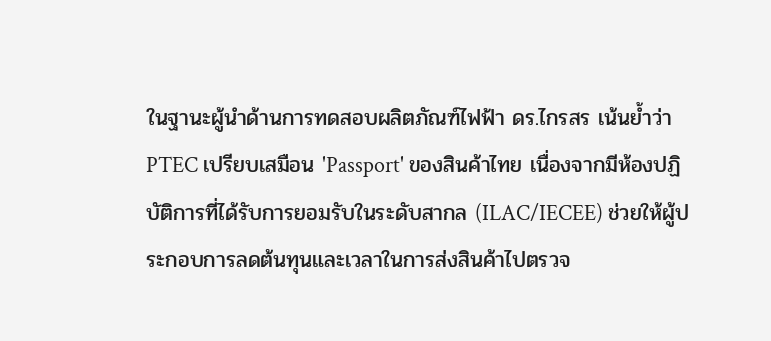ในฐานะผู้นำด้านการทดสอบผลิตภัณฑ์ไฟฟ้า ดร.ไกรสร เน้นย้ำว่า PTEC เปรียบเสมือน 'Passport' ของสินค้าไทย เนื่องจากมีห้องปฏิบัติการที่ได้รับการยอมรับในระดับสากล (ILAC/IECEE) ช่วยให้ผู้ประกอบการลดต้นทุนและเวลาในการส่งสินค้าไปตรวจ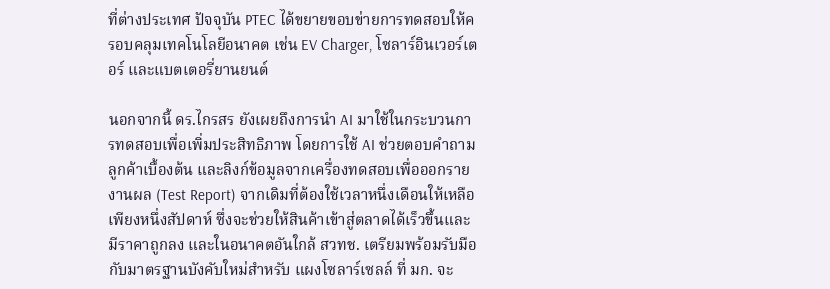ที่ต่างประเทศ ปัจจุบัน PTEC ได้ขยายขอบข่ายการทดสอบให้ครอบคลุมเทคโนโลยีอนาคต เช่น EV Charger, โซลาร์อินเวอร์เตอร์ และแบตเตอรี่ยานยนต์

นอกจากนี้ ดร.ไกรสร ยังเผยถึงการนำ AI มาใช้ในกระบวนการทดสอบเพื่อเพิ่มประสิทธิภาพ โดยการใช้ AI ช่วยตอบคำถามลูกค้าเบื้องต้น และลิงก์ข้อมูลจากเครื่องทดสอบเพื่อออกรายงานผล (Test Report) จากเดิมที่ต้องใช้เวลาหนึ่งเดือนให้เหลือเพียงหนึ่งสัปดาห์ ซึ่งจะช่วยให้สินค้าเข้าสู่ตลาดได้เร็วขึ้นและมีราคาถูกลง และในอนาคตอันใกล้ สวทช. เตรียมพร้อมรับมือกับมาตรฐานบังคับใหม่สำหรับ แผงโซลาร์เซลล์ ที่ มก. จะ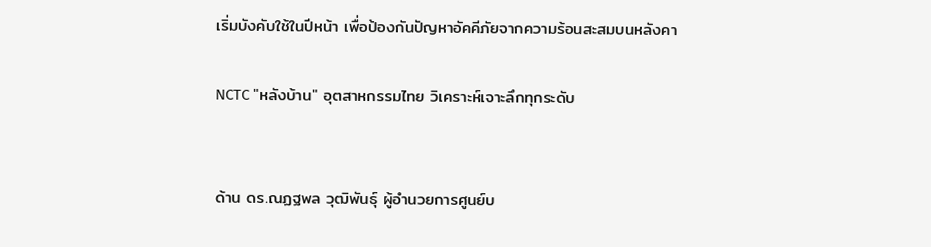เริ่มบังคับใช้ในปีหน้า เพื่อป้องกันปัญหาอัคคีภัยจากความร้อนสะสมบนหลังคา

NCTC "หลังบ้าน" อุตสาหกรรมไทย วิเคราะห์เจาะลึกทุกระดับ


ด้าน ดร.ณฏฐพล วุฒิพันธุ์ ผู้อำนวยการศูนย์บ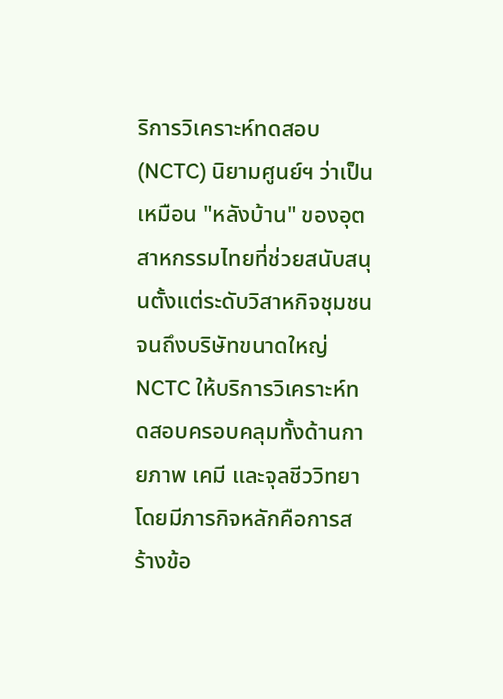ริการวิเคราะห์ทดสอบ (NCTC) นิยามศูนย์ฯ ว่าเป็นเหมือน "หลังบ้าน" ของอุตสาหกรรมไทยที่ช่วยสนับสนุนตั้งแต่ระดับวิสาหกิจชุมชนจนถึงบริษัทขนาดใหญ่ NCTC ให้บริการวิเคราะห์ทดสอบครอบคลุมทั้งด้านกายภาพ เคมี และจุลชีววิทยา โดยมีภารกิจหลักคือการสร้างข้อ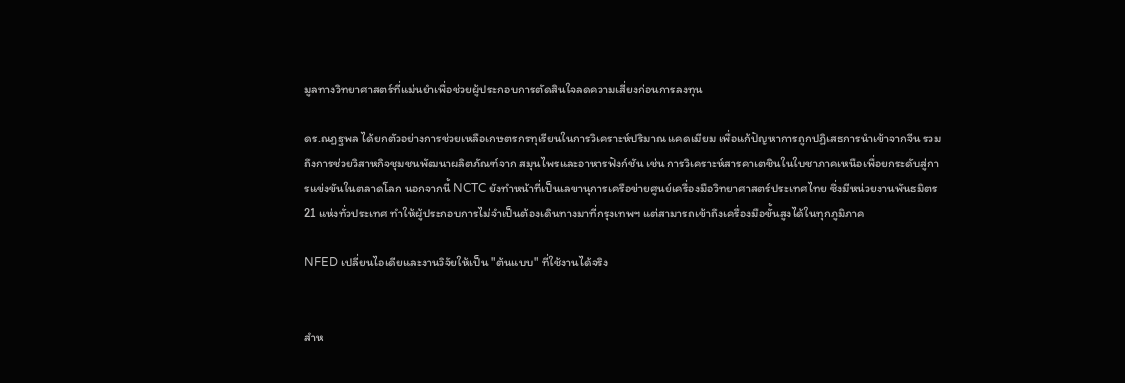มูลทางวิทยาศาสตร์ที่แม่นยำเพื่อช่วยผู้ประกอบการตัดสินใจลดความเสี่ยงก่อนการลงทุน

ดร.ณฏฐพล ได้ยกตัวอย่างการช่วยเหลือเกษตรกรทุเรียนในการวิเคราะห์ปริมาณ แคดเมียม เพื่อแก้ปัญหาการถูกปฏิเสธการนำเข้าจากจีน รวมถึงการช่วยวิสาหกิจชุมชนพัฒนาผลิตภัณฑ์จาก สมุนไพรและอาหารฟังก์ชัน เช่น การวิเคราะห์สารคาเตชินในใบชาภาคเหนือเพื่อยกระดับสู่การแข่งขันในตลาดโลก นอกจากนี้ NCTC ยังทำหน้าที่เป็นเลขานุการเครือข่ายศูนย์เครื่องมือวิทยาศาสตร์ประเทศไทย ซึ่งมีหน่วยงานพันธมิตร 21 แห่งทั่วประเทศ ทำให้ผู้ประกอบการไม่จำเป็นต้องเดินทางมาที่กรุงเทพฯ แต่สามารถเข้าถึงเครื่องมือขั้นสูงได้ในทุกภูมิภาค

NFED เปลี่ยนไอเดียและงานวิจัยให้เป็น "ต้นแบบ" ที่ใช้งานได้จริง


สำห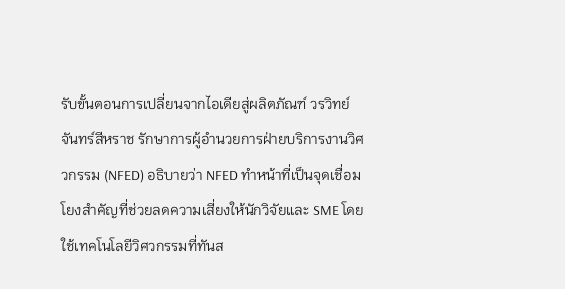รับขั้นตอนการเปลี่ยนจากไอเดียสู่ผลิตภัณฑ์ วรวิทย์ จันทร์สีหราช รักษาการผู้อำนวยการฝ่ายบริการงานวิศวกรรม (NFED) อธิบายว่า NFED ทำหน้าที่เป็นจุดเชื่อมโยงสำคัญที่ช่วยลดความเสี่ยงให้นักวิจัยและ SME โดยใช้เทคโนโลยีวิศวกรรมที่ทันส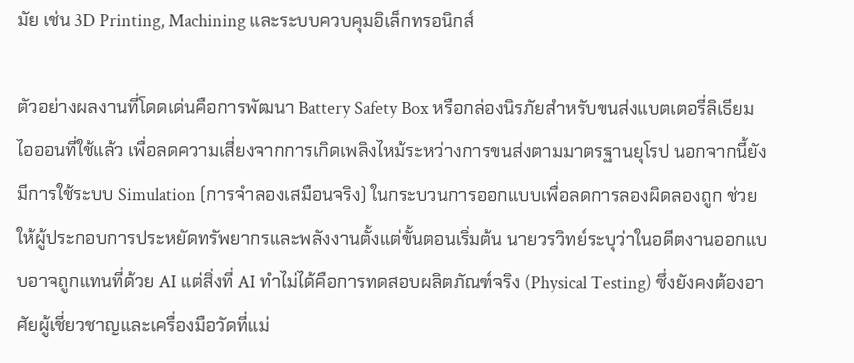มัย เช่น 3D Printing, Machining และระบบควบคุมอิเล็กทรอนิกส์

ตัวอย่างผลงานที่โดดเด่นคือการพัฒนา Battery Safety Box หรือกล่องนิรภัยสำหรับขนส่งแบตเตอรี่ลิเธียมไอออนที่ใช้แล้ว เพื่อลดความเสี่ยงจากการเกิดเพลิงไหม้ระหว่างการขนส่งตามมาตรฐานยุโรป นอกจากนี้ยังมีการใช้ระบบ Simulation (การจำลองเสมือนจริง) ในกระบวนการออกแบบเพื่อลดการลองผิดลองถูก ช่วยให้ผู้ประกอบการประหยัดทรัพยากรและพลังงานตั้งแต่ขั้นตอนเริ่มต้น นายวรวิทย์ระบุว่าในอดีตงานออกแบบอาจถูกแทนที่ด้วย AI แต่สิ่งที่ AI ทำไม่ได้คือการทดสอบผลิตภัณฑ์จริง (Physical Testing) ซึ่งยังคงต้องอาศัยผู้เชี่ยวชาญและเครื่องมือวัดที่แม่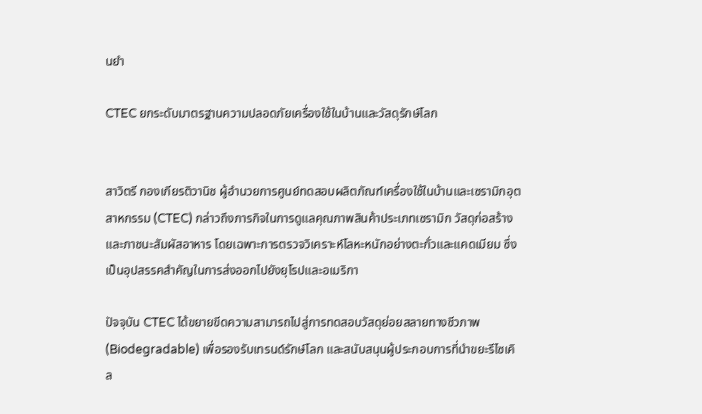นยำ

CTEC ยกระดับมาตรฐานความปลอดภัยเครื่องใช้ในบ้านและวัสดุรักษ์โลก


สาวิตรี กองเกียรติวานิช ผู้อำนวยการศูนย์ทดสอบผลิตภัณฑ์เครื่องใช้ในบ้านและเซรามิกอุตสาหกรรม (CTEC) กล่าวถึงภารกิจในการดูแลคุณภาพสินค้าประเภทเซรามิก วัสดุก่อสร้าง และภาชนะสัมผัสอาหาร โดยเฉพาะการตรวจวิเคราะห์โลหะหนักอย่างตะกั่วและแคดเมียม ซึ่งเป็นอุปสรรคสำคัญในการส่งออกไปยังยุโรปและอเมริกา

ปัจจุบัน CTEC ได้ขยายขีดความสามารถไปสู่การทดสอบวัสดุย่อยสลายทางชีวภาพ (Biodegradable) เพื่อรองรับเทรนด์รักษ์โลก และสนับสนุนผู้ประกอบการที่นำขยะรีไซเคิล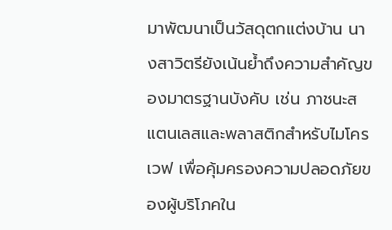มาพัฒนาเป็นวัสดุตกแต่งบ้าน นางสาวิตรียังเน้นย้ำถึงความสำคัญของมาตรฐานบังคับ เช่น ภาชนะสแตนเลสและพลาสติกสำหรับไมโครเวฟ เพื่อคุ้มครองความปลอดภัยของผู้บริโภคใน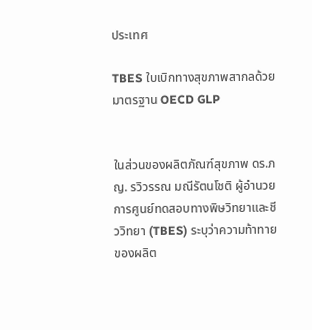ประเทศ

TBES ใบเบิกทางสุขภาพสากลด้วยมาตรฐาน OECD GLP


ในส่วนของผลิตภัณฑ์สุขภาพ ดร.ภญ. รวิวรรณ มณีรัตนโชติ ผู้อำนวยการศูนย์ทดสอบทางพิษวิทยาและชีววิทยา (TBES) ระบุว่าความท้าทายของผลิต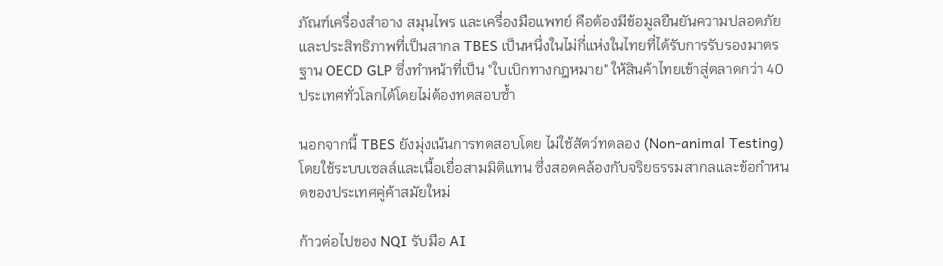ภัณฑ์เครื่องสำอาง สมุนไพร และเครื่องมือแพทย์ คือต้องมีข้อมูลยืนยันความปลอดภัยและประสิทธิภาพที่เป็นสากล TBES เป็นหนึ่งในไม่กี่แห่งในไทยที่ได้รับการรับรองมาตรฐาน OECD GLP ซึ่งทำหน้าที่เป็น "ใบเบิกทางกฎหมาย" ให้สินค้าไทยเข้าสู่ตลาดกว่า 40 ประเทศทั่วโลกได้โดยไม่ต้องทดสอบซ้ำ

นอกจากนี้ TBES ยังมุ่งเน้นการทดสอบโดย ไม่ใช้สัตว์ทดลอง (Non-animal Testing) โดยใช้ระบบเซลล์และเนื้อเยื่อสามมิติแทน ซึ่งสอดคล้องกับจริยธรรมสากลและข้อกำหนดของประเทศคู่ค้าสมัยใหม่

ก้าวต่อไปของ NQI รับมือ AI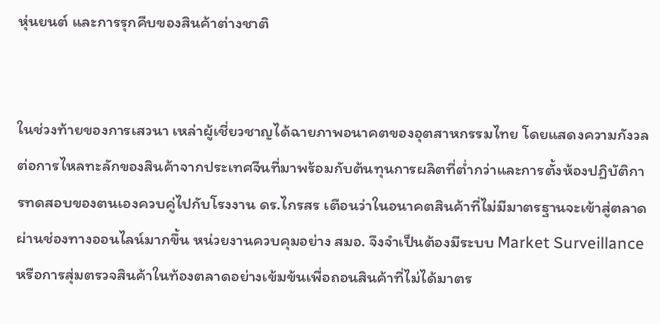หุ่นยนต์ และการรุกคืบของสินค้าต่างชาติ


ในช่วงท้ายของการเสวนา เหล่าผู้เชี่ยวชาญได้ฉายภาพอนาคตของอุตสาหกรรมไทย โดยแสดงความกังวลต่อการไหลทะลักของสินค้าจากประเทศจีนที่มาพร้อมกับต้นทุนการผลิตที่ต่ำกว่าและการตั้งห้องปฏิบัติการทดสอบของตนเองควบคู่ไปกับโรงงาน ดร.ไกรสร เตือนว่าในอนาคตสินค้าที่ไม่มีมาตรฐานจะเข้าสู่ตลาดผ่านช่องทางออนไลน์มากขึ้น หน่วยงานควบคุมอย่าง สมอ. จึงจำเป็นต้องมีระบบ Market Surveillance หรือการสุ่มตรวจสินค้าในท้องตลาดอย่างเข้มข้นเพื่อถอนสินค้าที่ไม่ได้มาตร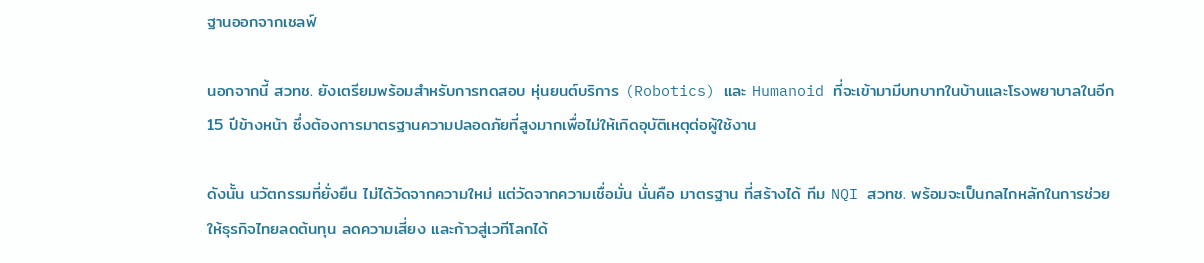ฐานออกจากเชลฟ์

นอกจากนี้ สวทช. ยังเตรียมพร้อมสำหรับการทดสอบ หุ่นยนต์บริการ (Robotics) และ Humanoid ที่จะเข้ามามีบทบาทในบ้านและโรงพยาบาลในอีก 15 ปีข้างหน้า ซึ่งต้องการมาตรฐานความปลอดภัยที่สูงมากเพื่อไม่ให้เกิดอุบัติเหตุต่อผู้ใช้งาน

ดังนั้น นวัตกรรมที่ยั่งยืน ไม่ได้วัดจากความใหม่ แต่วัดจากความเชื่อมั่น นั่นคือ มาตรฐาน ที่สร้างได้ ทีม NQI สวทช. พร้อมจะเป็นกลไกหลักในการช่วยให้ธุรกิจไทยลดต้นทุน ลดความเสี่ยง และก้าวสู่เวทีโลกได้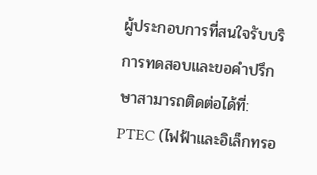ผู้ประกอบการที่สนใจรับบริการทดสอบและขอคำปรึกษาสามารถติดต่อได้ที่: PTEC (ไฟฟ้าและอิเล็กทรอ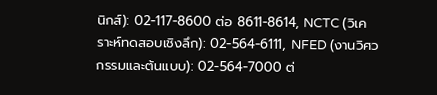นิกส์): 02-117-8600 ต่อ 8611-8614, NCTC (วิเคราะห์ทดสอบเชิงลึก): 02-564-6111, NFED (งานวิศวกรรมและต้นแบบ): 02-564-7000 ต่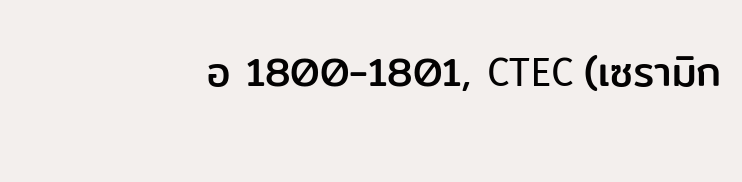อ 1800-1801, CTEC (เซรามิก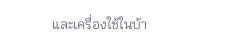และเครื่องใช้ในบ้า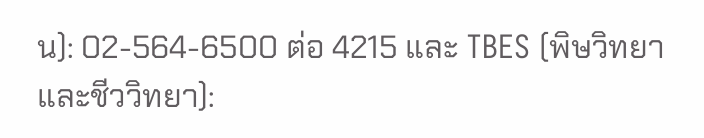น): 02-564-6500 ต่อ 4215 และ TBES (พิษวิทยาและชีววิทยา):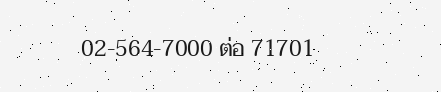02-564-7000 ต่อ 71701